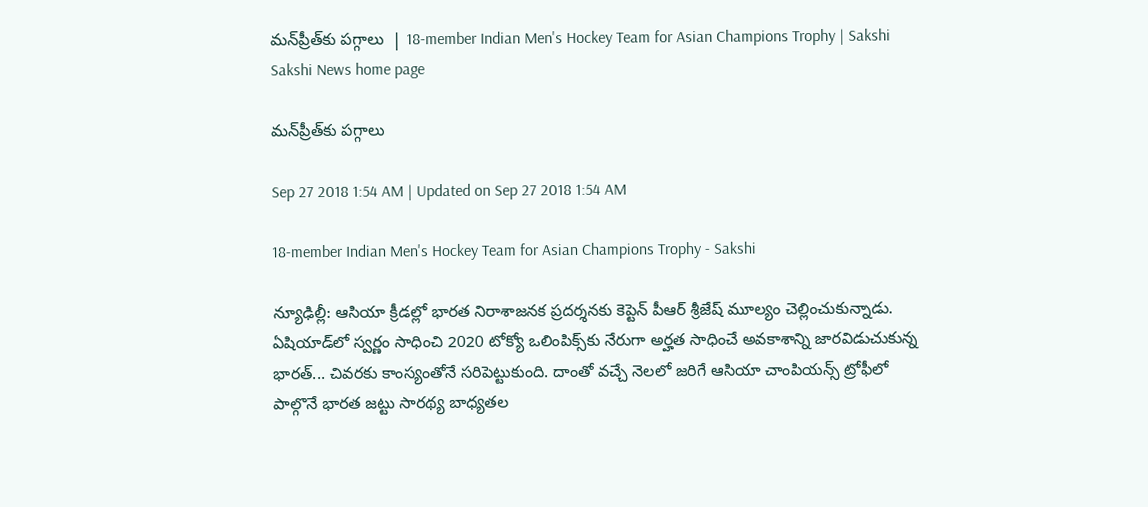మన్‌ప్రీత్‌కు పగ్గాలు  | 18-member Indian Men's Hockey Team for Asian Champions Trophy | Sakshi
Sakshi News home page

మన్‌ప్రీత్‌కు పగ్గాలు

Sep 27 2018 1:54 AM | Updated on Sep 27 2018 1:54 AM

18-member Indian Men's Hockey Team for Asian Champions Trophy - Sakshi

న్యూఢిల్లీ: ఆసియా క్రీడల్లో భారత నిరాశాజనక ప్రదర్శనకు కెప్టెన్‌ పీఆర్‌ శ్రీజేష్‌ మూల్యం చెల్లించుకున్నాడు. ఏషియాడ్‌లో స్వర్ణం సాధించి 2020 టోక్యో ఒలింపిక్స్‌కు నేరుగా అర్హత సాధించే అవకాశాన్ని జారవిడుచుకున్న భారత్‌... చివరకు కాంస్యంతోనే సరిపెట్టుకుంది. దాంతో వచ్చే నెలలో జరిగే ఆసియా చాంపియన్స్‌ ట్రోఫీలో పాల్గొనే భారత జట్టు సారథ్య బాధ్యతల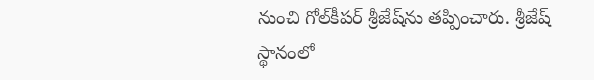నుంచి గోల్‌కీపర్‌ శ్రీజేష్‌ను తప్పించారు. శ్రీజేష్‌ స్థానంలో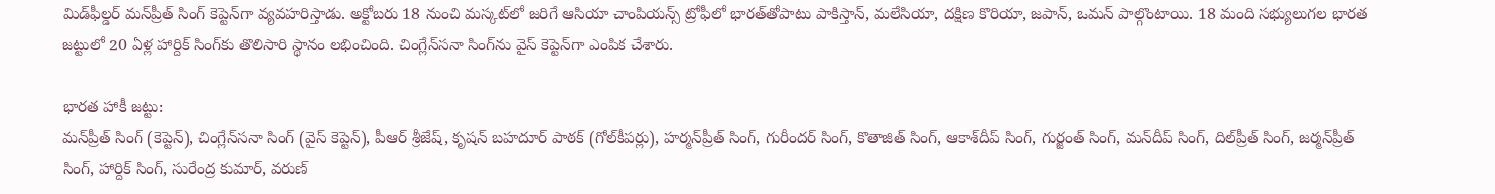మిడ్‌ఫీల్డర్‌ మన్‌ప్రీత్‌ సింగ్‌ కెప్టెన్‌గా వ్యవహరిస్తాడు. అక్టోబరు 18 నుంచి మస్కట్‌లో జరిగే ఆసియా చాంపియన్స్‌ ట్రోఫీలో భారత్‌తోపాటు పాకిస్తాన్, మలేసియా, దక్షిణ కొరియా, జపాన్, ఒమన్‌ పాల్గొంటాయి. 18 మంది సభ్యులుగల భారత జట్టులో 20 ఏళ్ల హార్దిక్‌ సింగ్‌కు తొలిసారి స్థానం లభించింది. చింగ్లేన్‌సనా సింగ్‌ను వైస్‌ కెప్టెన్‌గా ఎంపిక చేశారు.

భారత హాకీ జట్టు:
మన్‌ప్రీత్‌ సింగ్‌ (కెప్టెన్‌), చింగ్లేన్‌సనా సింగ్‌ (వైస్‌ కెప్టెన్‌), పీఆర్‌ శ్రీజేష్, కృషన్‌ బహదూర్‌ పాఠక్‌ (గోల్‌కీపర్లు), హర్మన్‌ప్రీత్‌ సింగ్, గురీందర్‌ సింగ్, కొతాజిత్‌ సింగ్, ఆకాశ్‌దీప్‌ సింగ్, గుర్జంత్‌ సింగ్, మన్‌దీప్‌ సింగ్, దిల్‌ప్రీత్‌ సింగ్, జర్మన్‌ప్రీత్‌ సింగ్, హార్దిక్‌ సింగ్, సురేంద్ర కుమార్, వరుణ్‌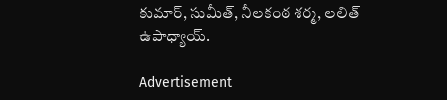కుమార్, సుమీత్, నీలకంఠ శర్మ, లలిత్‌ ఉపాధ్యాయ్‌.

Advertisement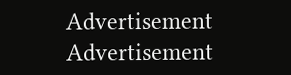Advertisement
Advertisement